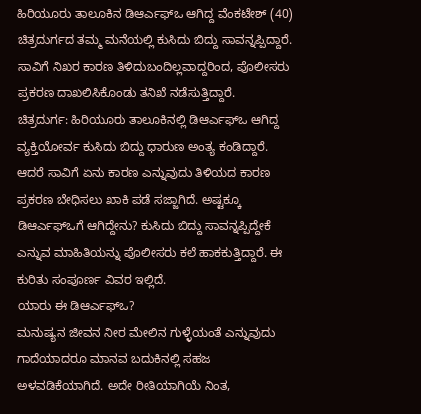ಹಿರಿಯೂರು ತಾಲೂಕಿನ ಡಿಆರ್ಎಫ್ಒ ಆಗಿದ್ದ ವೆಂಕಟೇಶ್ (40) ಚಿತ್ರದುರ್ಗದ ತಮ್ಮ ಮನೆಯಲ್ಲಿ ಕುಸಿದು ಬಿದ್ದು ಸಾವನ್ನಪ್ಪಿದ್ದಾರೆ. ಸಾವಿಗೆ ನಿಖರ ಕಾರಣ ತಿಳಿದುಬಂದಿಲ್ಲವಾದ್ದರಿಂದ, ಪೊಲೀಸರು ಪ್ರಕರಣ ದಾಖಲಿಸಿಕೊಂಡು ತನಿಖೆ ನಡೆಸುತ್ತಿದ್ದಾರೆ.
ಚಿತ್ರದುರ್ಗ: ಹಿರಿಯೂರು ತಾಲೂಕಿನಲ್ಲಿ ಡಿಆರ್ಎಫ್ಒ ಆಗಿದ್ದ ವ್ಯಕ್ತಿಯೋರ್ವ ಕುಸಿದು ಬಿದ್ದು ಧಾರುಣ ಅಂತ್ಯ ಕಂಡಿದ್ದಾರೆ. ಆದರೆ ಸಾವಿಗೆ ಏನು ಕಾರಣ ಎನ್ನುವುದು ತಿಳಿಯದ ಕಾರಣ ಪ್ರಕರಣ ಬೇಧಿಸಲು ಖಾಕಿ ಪಡೆ ಸಜ್ಜಾಗಿದೆ. ಅಷ್ಟಕ್ಕೂ ಡಿಆರ್ಎಫ್ಒಗೆ ಆಗಿದ್ದೇನು? ಕುಸಿದು ಬಿದ್ದು ಸಾವನ್ನಪ್ಪಿದ್ದೇಕೆ ಎನ್ನುವ ಮಾಹಿತಿಯನ್ನು ಪೊಲೀಸರು ಕಲೆ ಹಾಕಕುತ್ತಿದ್ದಾರೆ. ಈ ಕುರಿತು ಸಂಪೂರ್ಣ ವಿವರ ಇಲ್ಲಿದೆ.
ಯಾರು ಈ ಡಿಆರ್ಎಫ್ಒ?
ಮನುಷ್ಯನ ಜೀವನ ನೀರ ಮೇಲಿನ ಗುಳ್ಳೆಯಂತೆ ಎನ್ನುವುದು ಗಾದೆಯಾದರೂ ಮಾನವ ಬದುಕಿನಲ್ಲಿ ಸಹಜ ಅಳವಡಿಕೆಯಾಗಿದೆ. ಅದೇ ರೀತಿಯಾಗಿಯೆ ನಿಂತ,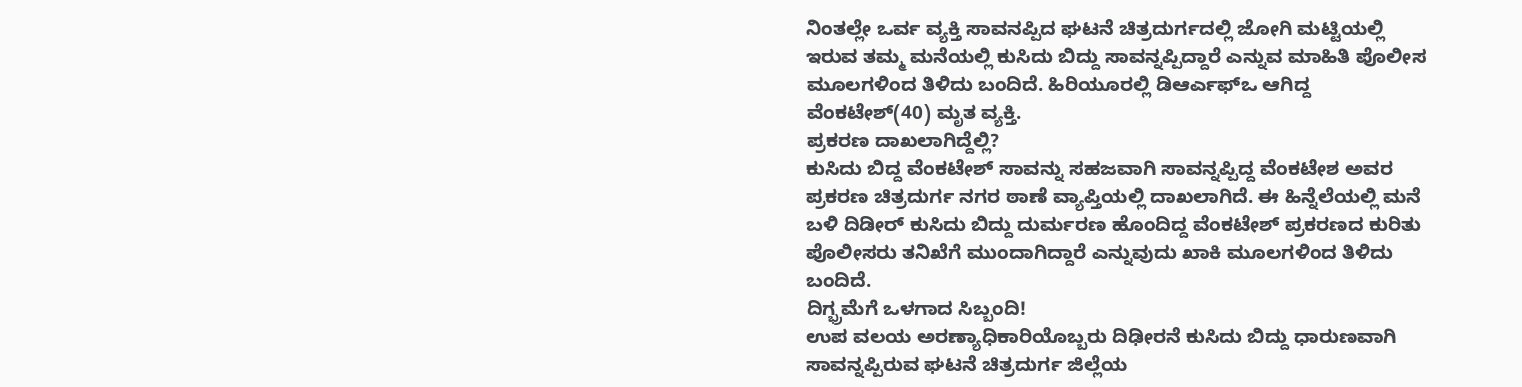ನಿಂತಲ್ಲೇ ಒರ್ವ ವ್ಯಕ್ತಿ ಸಾವನಪ್ಪಿದ ಘಟನೆ ಚಿತ್ರದುರ್ಗದಲ್ಲಿ ಜೋಗಿ ಮಟ್ಟಿಯಲ್ಲಿ ಇರುವ ತಮ್ಮ ಮನೆಯಲ್ಲಿ ಕುಸಿದು ಬಿದ್ದು ಸಾವನ್ನಪ್ಪಿದ್ದಾರೆ ಎನ್ನುವ ಮಾಹಿತಿ ಪೊಲೀಸ ಮೂಲಗಳಿಂದ ತಿಳಿದು ಬಂದಿದೆ. ಹಿರಿಯೂರಲ್ಲಿ ಡಿಆರ್ಎಫ್ಒ ಆಗಿದ್ದ ವೆಂಕಟೇಶ್(40) ಮೃತ ವ್ಯಕ್ತಿ.
ಪ್ರಕರಣ ದಾಖಲಾಗಿದ್ದೆಲ್ಲಿ?
ಕುಸಿದು ಬಿದ್ದ ವೆಂಕಟೇಶ್ ಸಾವನ್ನು ಸಹಜವಾಗಿ ಸಾವನ್ನಪ್ಪಿದ್ದ ವೆಂಕಟೇಶ ಅವರ ಪ್ರಕರಣ ಚಿತ್ರದುರ್ಗ ನಗರ ಠಾಣೆ ವ್ಯಾಪ್ತಿಯಲ್ಲಿ ದಾಖಲಾಗಿದೆ. ಈ ಹಿನ್ನೆಲೆಯಲ್ಲಿ ಮನೆ ಬಳಿ ದಿಡೀರ್ ಕುಸಿದು ಬಿದ್ದು ದುರ್ಮರಣ ಹೊಂದಿದ್ದ ವೆಂಕಟೇಶ್ ಪ್ರಕರಣದ ಕುರಿತು ಪೊಲೀಸರು ತನಿಖೆಗೆ ಮುಂದಾಗಿದ್ದಾರೆ ಎನ್ನುವುದು ಖಾಕಿ ಮೂಲಗಳಿಂದ ತಿಳಿದು ಬಂದಿದೆ.
ದಿಗ್ಭ್ರಮೆಗೆ ಒಳಗಾದ ಸಿಬ್ಬಂದಿ!
ಉಪ ವಲಯ ಅರಣ್ಯಾಧಿಕಾರಿಯೊಬ್ಬರು ದಿಢೀರನೆ ಕುಸಿದು ಬಿದ್ದು ಧಾರುಣವಾಗಿ ಸಾವನ್ನಪ್ಪಿರುವ ಘಟನೆ ಚಿತ್ರದುರ್ಗ ಜಿಲ್ಲೆಯ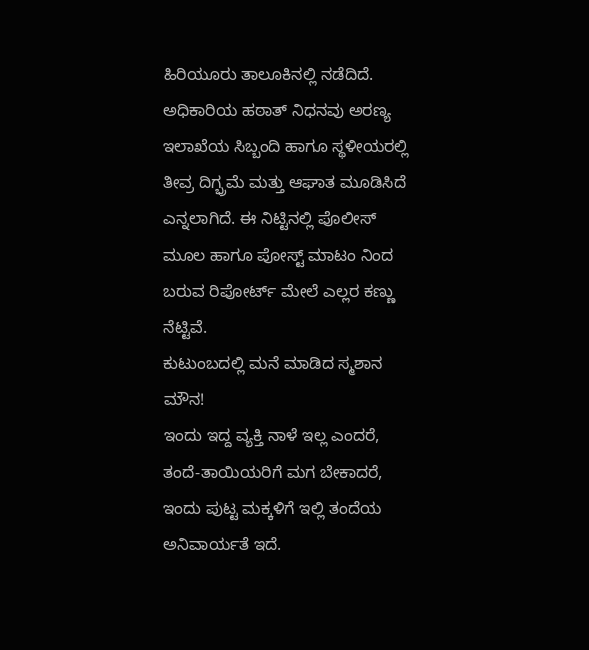ಹಿರಿಯೂರು ತಾಲೂಕಿನಲ್ಲಿ ನಡೆದಿದೆ. ಅಧಿಕಾರಿಯ ಹಠಾತ್ ನಿಧನವು ಅರಣ್ಯ ಇಲಾಖೆಯ ಸಿಬ್ಬಂದಿ ಹಾಗೂ ಸ್ಥಳೀಯರಲ್ಲಿ ತೀವ್ರ ದಿಗ್ಭ್ರಮೆ ಮತ್ತು ಆಘಾತ ಮೂಡಿಸಿದೆ ಎನ್ನಲಾಗಿದೆ. ಈ ನಿಟ್ಟಿನಲ್ಲಿ ಪೊಲೀಸ್ ಮೂಲ ಹಾಗೂ ಪೋಸ್ಟ್ ಮಾಟಂ ನಿಂದ ಬರುವ ರಿಪೋರ್ಟ್ ಮೇಲೆ ಎಲ್ಲರ ಕಣ್ಣು ನೆಟ್ಟಿವೆ.
ಕುಟುಂಬದಲ್ಲಿ ಮನೆ ಮಾಡಿದ ಸ್ಮಶಾನ ಮೌನ!
ಇಂದು ಇದ್ದ ವ್ಯಕ್ತಿ ನಾಳೆ ಇಲ್ಲ ಎಂದರೆ, ತಂದೆ-ತಾಯಿಯರಿಗೆ ಮಗ ಬೇಕಾದರೆ, ಇಂದು ಪುಟ್ಟ ಮಕ್ಕಳಿಗೆ ಇಲ್ಲಿ ತಂದೆಯ ಅನಿವಾರ್ಯತೆ ಇದೆ.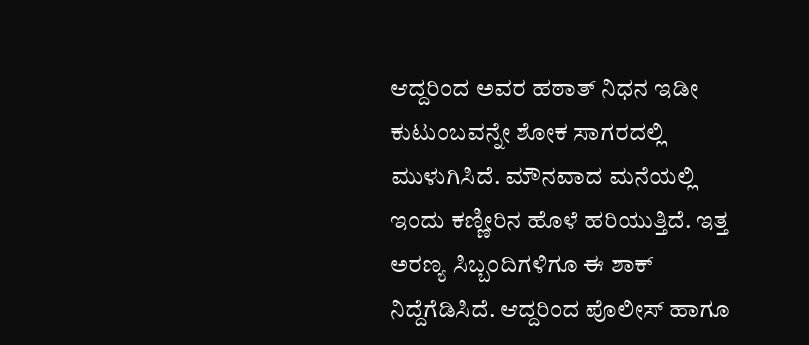ಆದ್ದರಿಂದ ಅವರ ಹಠಾತ್ ನಿಧನ ಇಡೀ ಕುಟುಂಬವನ್ನೇ ಶೋಕ ಸಾಗರದಲ್ಲಿ ಮುಳುಗಿಸಿದೆ. ಮೌನವಾದ ಮನೆಯಲ್ಲಿ ಇಂದು ಕಣ್ಣೀರಿನ ಹೊಳೆ ಹರಿಯುತ್ತಿದೆ. ಇತ್ತ ಅರಣ್ಯ ಸಿಬ್ಬಂದಿಗಳಿಗೂ ಈ ಶಾಕ್ ನಿದ್ದೆಗೆಡಿಸಿದೆ. ಆದ್ದರಿಂದ ಪೊಲೀಸ್ ಹಾಗೂ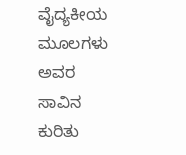ವೈದ್ಯಕೀಯ ಮೂಲಗಳು ಅವರ ಸಾವಿನ ಕುರಿತು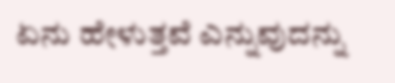ಏನು ಹೇಳುತ್ತವೆ ಎನ್ನುವುದನ್ನು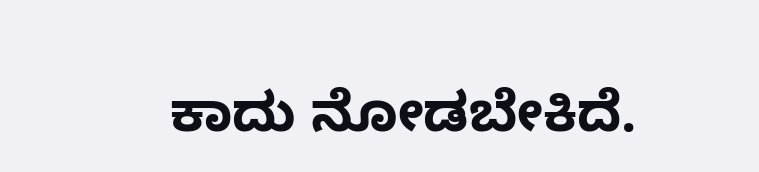ಕಾದು ನೋಡಬೇಕಿದೆ.